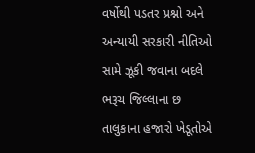વર્ષોથી પડતર પ્રશ્નો અને અન્યાયી સરકારી નીતિઓ સામે ઝૂકી જવાના બદલે ભરૂચ જિલ્લાના છ તાલુકાના હજારો ખેડૂતોએ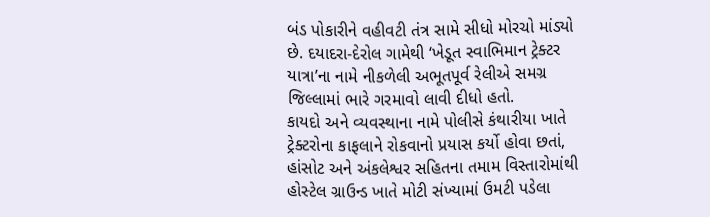બંડ પોકારીને વહીવટી તંત્ર સામે સીધો મોરચો માંડ્યો છે. દયાદરા-દેરોલ ગામેથી ‘ખેડૂત સ્વાભિમાન ટ્રેક્ટર યાત્રા’ના નામે નીકળેલી અભૂતપૂર્વ રેલીએ સમગ્ર જિલ્લામાં ભારે ગરમાવો લાવી દીધો હતો.
કાયદો અને વ્યવસ્થાના નામે પોલીસે કંથારીયા ખાતે ટ્રેક્ટરોના કાફલાને રોકવાનો પ્રયાસ કર્યો હોવા છતાં, હાંસોટ અને અંકલેશ્વર સહિતના તમામ વિસ્તારોમાંથી હોસ્ટેલ ગ્રાઉન્ડ ખાતે મોટી સંખ્યામાં ઉમટી પડેલા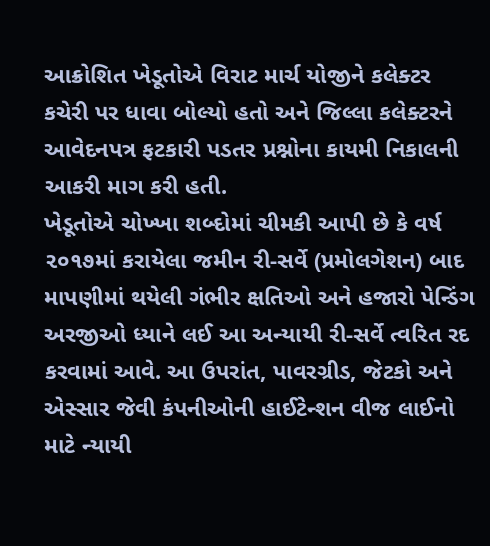આક્રોશિત ખેડૂતોએ વિરાટ માર્ચ યોજીને કલેક્ટર કચેરી પર ધાવા બોલ્યો હતો અને જિલ્લા કલેક્ટરને આવેદનપત્ર ફટકારી પડતર પ્રશ્નોના કાયમી નિકાલની આકરી માગ કરી હતી.
ખેડૂતોએ ચોખ્ખા શબ્દોમાં ચીમકી આપી છે કે વર્ષ ૨૦૧૭માં કરાયેલા જમીન રી-સર્વે (પ્રમોલગેશન) બાદ માપણીમાં થયેલી ગંભીર ક્ષતિઓ અને હજારો પેન્ડિંગ અરજીઓ ધ્યાને લઈ આ અન્યાયી રી-સર્વે ત્વરિત રદ કરવામાં આવે. આ ઉપરાંત, પાવરગ્રીડ, જેટકો અને એસ્સાર જેવી કંપનીઓની હાઈટેન્શન વીજ લાઈનો માટે ન્યાયી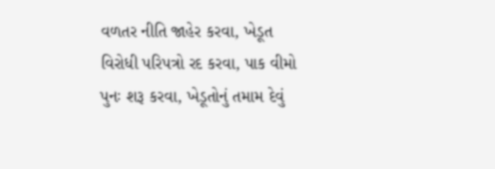વળતર નીતિ જાહેર કરવા, ખેડૂત વિરોધી પરિપત્રો રદ કરવા, પાક વીમો પુનઃ શરૂ કરવા, ખેડૂતોનું તમામ દેવું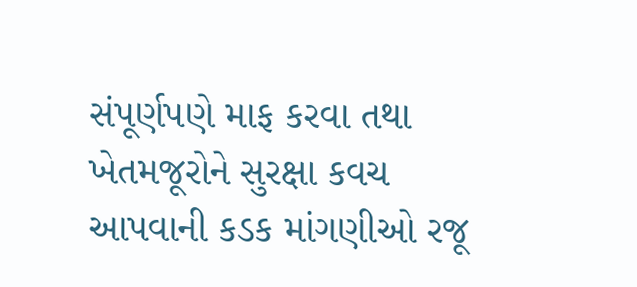સંપૂર્ણપણે માફ કરવા તથા ખેતમજૂરોને સુરક્ષા કવચ આપવાની કડક માંગણીઓ રજૂ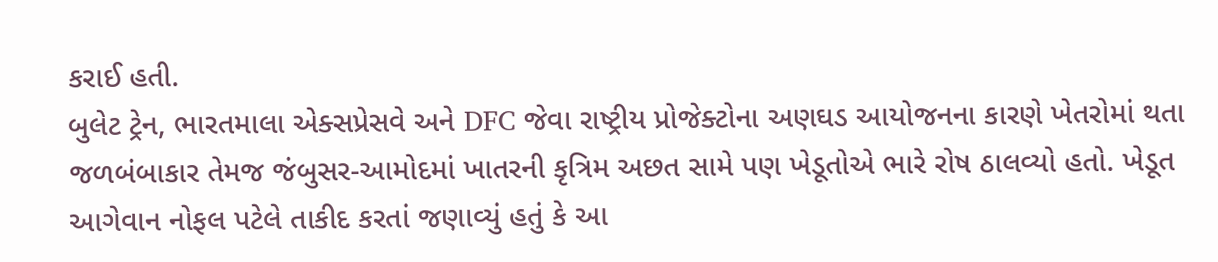કરાઈ હતી.
બુલેટ ટ્રેન, ભારતમાલા એક્સપ્રેસવે અને DFC જેવા રાષ્ટ્રીય પ્રોજેક્ટોના અણઘડ આયોજનના કારણે ખેતરોમાં થતા જળબંબાકાર તેમજ જંબુસર-આમોદમાં ખાતરની કૃત્રિમ અછત સામે પણ ખેડૂતોએ ભારે રોષ ઠાલવ્યો હતો. ખેડૂત આગેવાન નોફલ પટેલે તાકીદ કરતાં જણાવ્યું હતું કે આ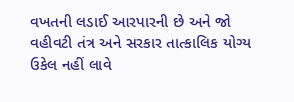વખતની લડાઈ આરપારની છે અને જો વહીવટી તંત્ર અને સરકાર તાત્કાલિક યોગ્ય ઉકેલ નહીં લાવે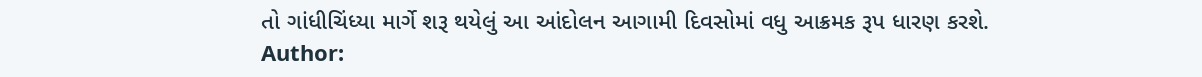તો ગાંધીચિંધ્યા માર્ગે શરૂ થયેલું આ આંદોલન આગામી દિવસોમાં વધુ આક્રમક રૂપ ધારણ કરશે.
Author: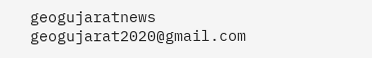geogujaratnews
geogujarat2020@gmail.com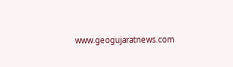www.geogujaratnews.com